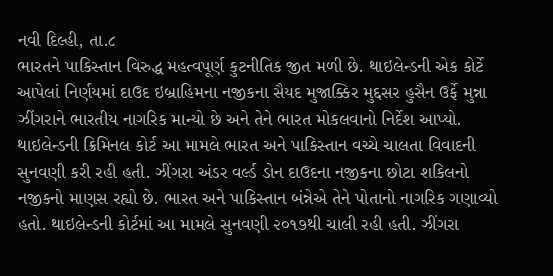નવી દિલ્હી, તા.૮
ભારતને પાકિસ્તાન વિરુદ્ધ મહત્વપૂર્ણ કુટનીતિક જીત મળી છે. થાઇલેન્ડની એક કોર્ટે આપેલાં નિર્ણયમાં દાઉદ ઇબ્રાહિમના નજીકના સૈયદ મુજાક્કિર મુદ્દસર હુસૈન ઉર્ફે મુન્ના ઝીંગરાને ભારતીય નાગરિક માન્યો છે અને તેને ભારત મોકલવાનો નિર્દેશ આપ્યો.
થાઇલેન્ડની ક્રિમિનલ કોર્ટ આ મામલે ભારત અને પાકિસ્તાન વચ્ચે ચાલતા વિવાદની સુનવણી કરી રહી હતી. ઝીંગરા અંડર વર્લ્ડ ડોન દાઉદના નજીકના છોટા શકિલનો નજીકનો માણસ રહ્યો છે. ભારત અને પાકિસ્તાન બંન્નેએ તેને પોતાનો નાગરિક ગણાવ્યો હતો. થાઇલેન્ડની કોર્ટમાં આ મામલે સુનવણી ૨૦૧૭થી ચાલી રહી હતી. ઝીંગરા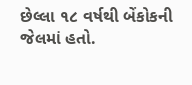છેલ્લા ૧૮ વર્ષથી બેંકોકની જેલમાં હતો.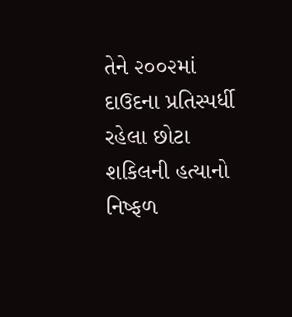તેને ૨૦૦૨માં દાઉદના પ્રતિસ્પર્ધી રહેલા છોટા શકિલની હત્યાનો નિષ્ફળ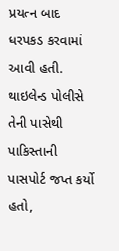પ્રયત્ન બાદ ધરપકડ કરવામાં આવી હતી. થાઇલેન્ડ પોલીસે તેની પાસેથી પાકિસ્તાની પાસપોર્ટ જપ્ત કર્યો હતો,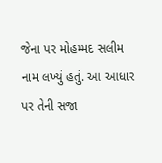જેના પર મોહમ્મદ સલીમ નામ લખ્યું હતું. આ આધાર પર તેની સજા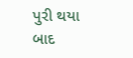પુરી થયા બાદ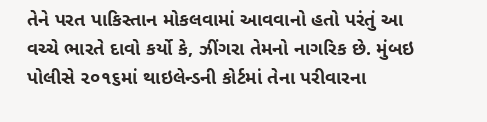તેને પરત પાકિસ્તાન મોકલવામાં આવવાનો હતો પરંતું આ વચ્ચે ભારતે દાવો કર્યો કે, ઝીંગરા તેમનો નાગરિક છે. મુંબઇ પોલીસે ૨૦૧૬માં થાઇલેન્ડની કોર્ટમાં તેના પરીવારના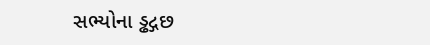સભ્યોના ડ્ઢદ્ગછ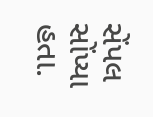સેંપલ સોંપ્યા હતા.